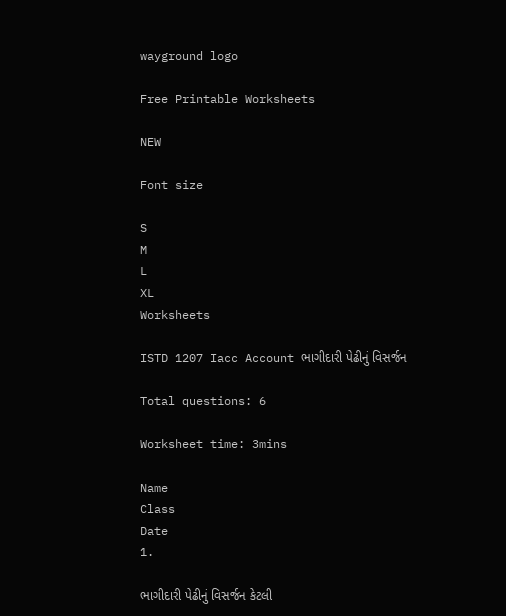wayground logo

Free Printable Worksheets

NEW

Font size

S
M
L
XL
Worksheets

ISTD 1207 Iacc Account ભાગીદારી પેઢીનું વિસર્જન

Total questions: 6

Worksheet time: 3mins

Name
Class
Date
1.

ભાગીદારી પેઢીનું વિસર્જન કેટલી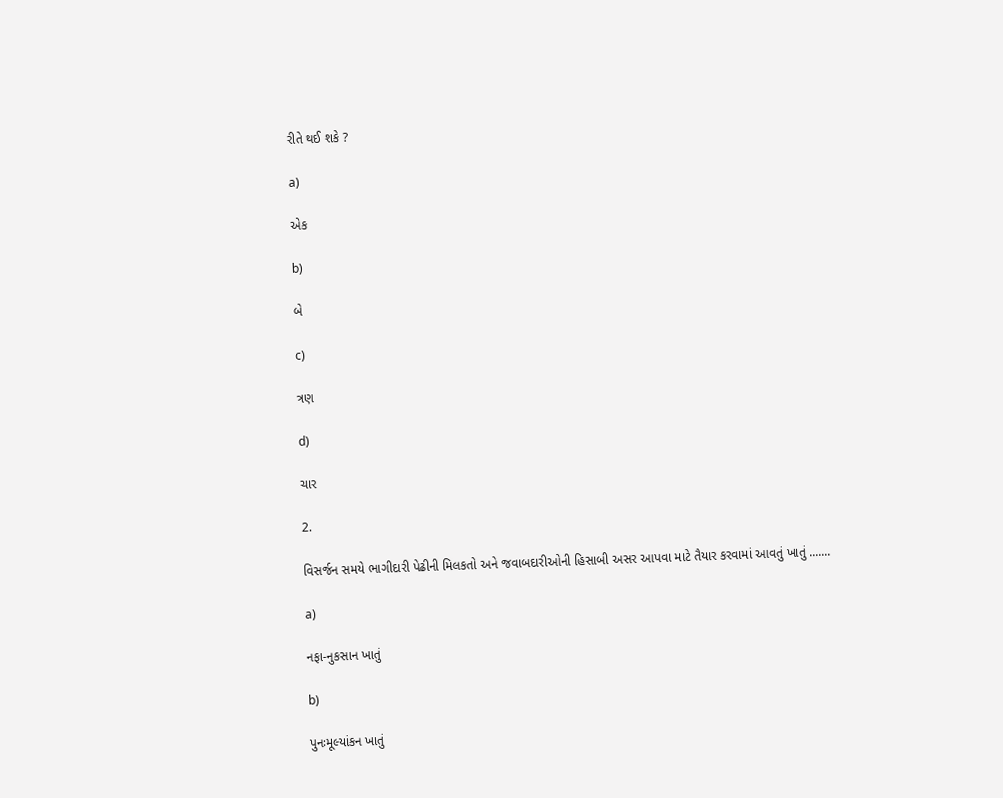રીતે થઈ શકે ?

a)

એક

b)

બે

c)

ત્રણ

d)

ચાર

2.

વિસર્જન સમયે ભાગીદારી પેઢીની મિલકતો અને જવાબદારીઓની હિસાબી અસર આપવા માટે તૈયાર કરવામાં આવતું ખાતું .......

a)

નફા-નુકસાન ખાતું

b)

પુનઃમૂલ્યાંકન ખાતું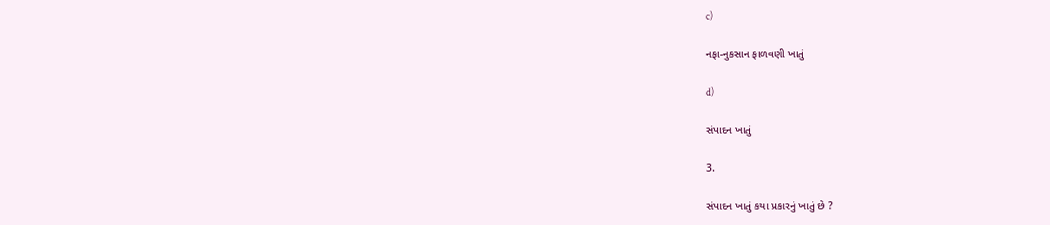c)

નફા-નુકસાન ફાળવણી ખાતું

d)

સંપાદન ખાતું

3.

સંપાદન ખાતું કયા પ્રકારનું ખાતું છે ?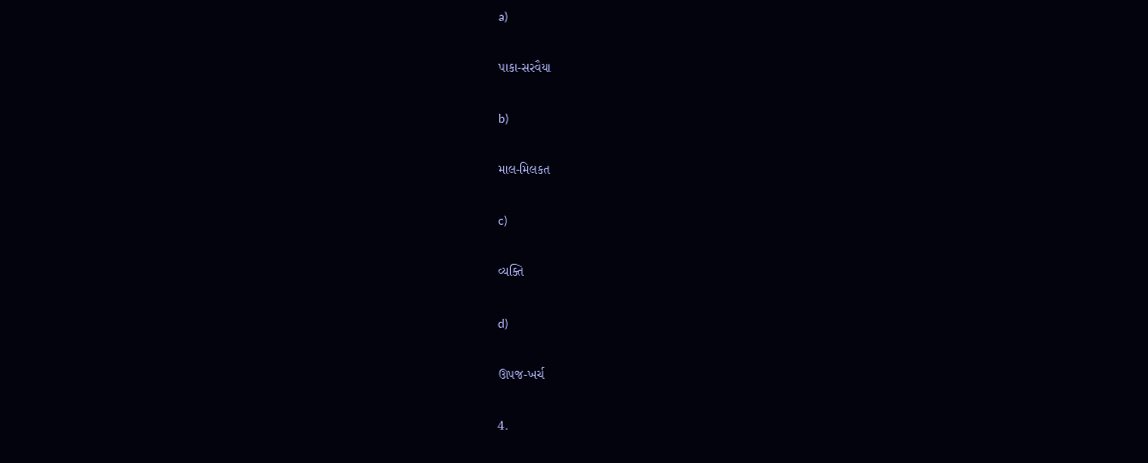a)

પાકા-સરવૈયા

b)

માલ-મિલકત

c)

વ્યક્તિ

d)

ઊપજ-ખર્ચ

4.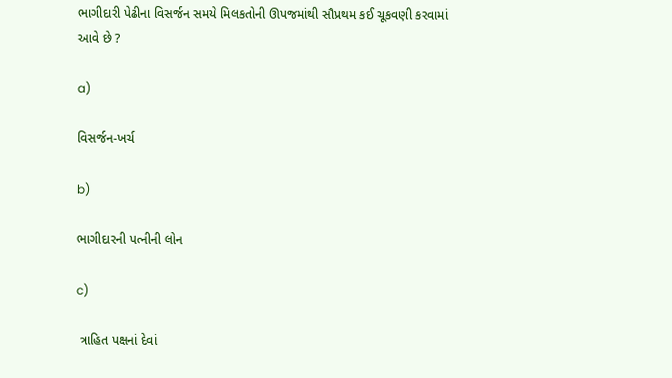ભાગીદારી પેઢીના વિસર્જન સમયે મિલકતોની ઊપજમાંથી સૌપ્રથમ કઈ ચૂકવણી કરવામાં આવે છે ?

a)

વિસર્જન-ખર્ચ

b)

ભાગીદારની પત્નીની લોન

c)

 ત્રાહિત પક્ષનાં દેવાં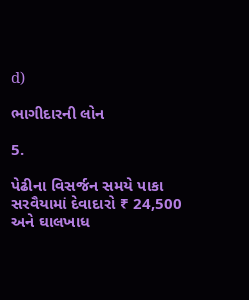d)

ભાગીદારની લોન

5.

પેઢીના વિસર્જન સમયે પાકા સરવૈયામાં દેવાદારો ₹ 24,500 અને ઘાલખાધ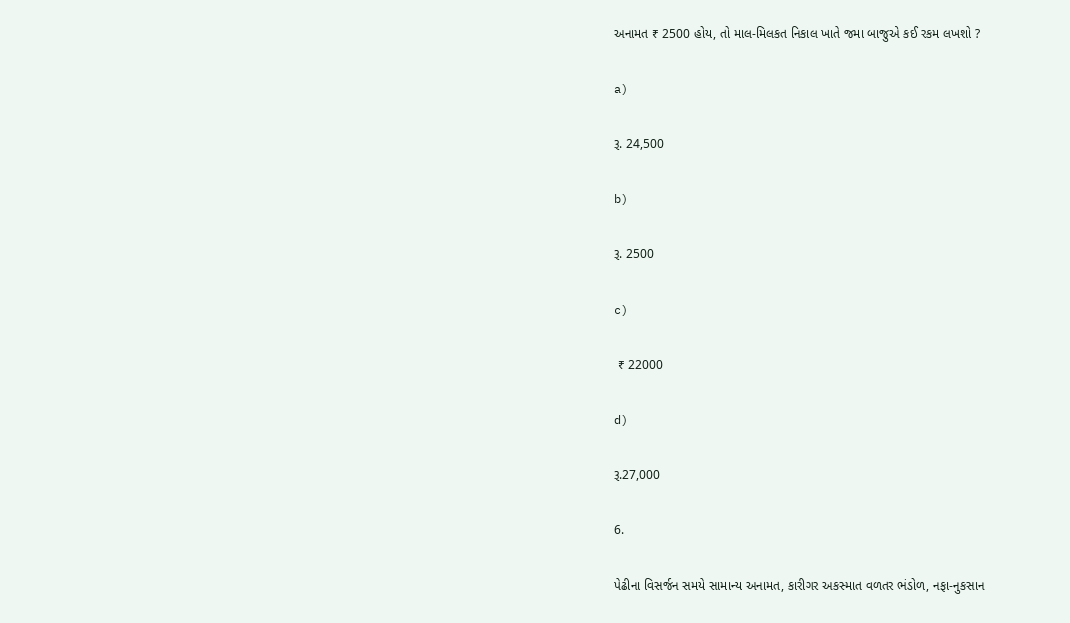અનામત ₹ 2500 હોય, તો માલ-મિલકત નિકાલ ખાતે જમા બાજુએ કઈ રકમ લખશો ?

a)

રૂ. 24,500

b)

રૂ. 2500

c)

 ₹ 22000

d)

રૂ.27,000

6.

પેઢીના વિસર્જન સમયે સામાન્ય અનામત, કારીગર અકસ્માત વળતર ભંડોળ, નફા-નુકસાન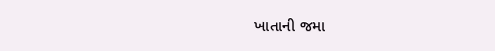ખાતાની જમા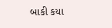બાકી કયા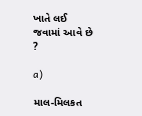ખાતે લઈ જવામાં આવે છે ?

a)

માલ-મિલકત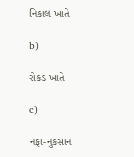નિકાલ ખાતે

b)

રોકડ ખાતે

c)

નફા-નુકસાન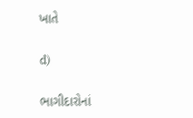ખાતે

d)

ભાગીદારોનાં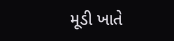મૂડી ખાતે